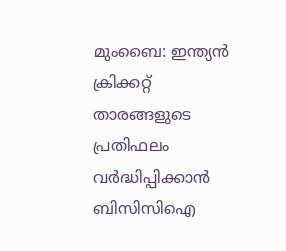മുംബൈ: ഇന്ത്യൻ ക്രിക്കറ്റ് താരങ്ങളുടെ പ്രതിഫലം വര്‍ദ്ധിപ്പിക്കാൻ ബിസിസിഐ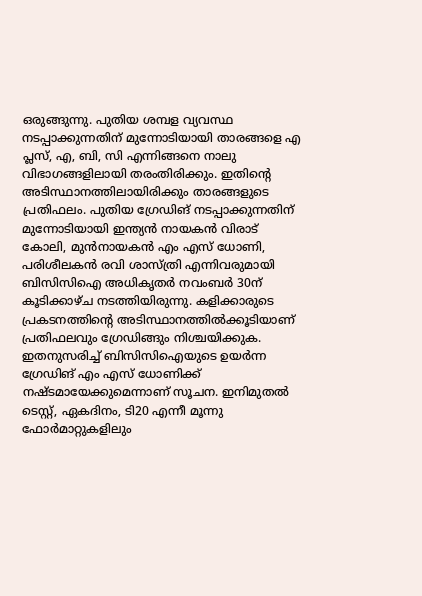ഒരുങ്ങുന്നു. പുതിയ ശമ്പള വ്യവസ്ഥ നടപ്പാക്കുന്നതിന് മുന്നോടിയായി താരങ്ങളെ എ പ്ലസ്, എ, ബി, സി എന്നിങ്ങനെ നാലു വിഭാഗങ്ങളിലായി തരംതിരിക്കും. ഇതിന്റെ അടിസ്ഥാനത്തിലായിരിക്കും താരങ്ങളുടെ പ്രതിഫലം. പുതിയ ഗ്രേഡിങ് നടപ്പാക്കുന്നതിന് മുന്നോടിയായി ഇന്ത്യൻ നായകൻ വിരാട് കോലി, മുൻനായകൻ എം എസ് ധോണി, പരിശീലകൻ രവി ശാസ്‌ത്രി എന്നിവരുമായി ബിസിസിഐ അധികൃതര്‍ നവംബര്‍ 30ന് കൂടിക്കാഴ്‌ച നടത്തിയിരുന്നു. കളിക്കാരുടെ പ്രകടനത്തിന്റെ അടിസ്ഥാനത്തിൽക്കൂടിയാണ് പ്രതിഫലവും ഗ്രേഡിങ്ങും നിശ്ചയിക്കുക. ഇതനുസരിച്ച് ബിസിസിഐയുടെ ഉയര്‍ന്ന ഗ്രേഡിങ് എം എസ് ധോണിക്ക് നഷ്‍ടമായേക്കുമെന്നാണ് സൂചന. ഇനിമുതൽ ടെസ്റ്റ്, ഏകദിനം, ടി20 എന്നീ മൂന്നു ഫോര്‍മാറ്റുകളിലും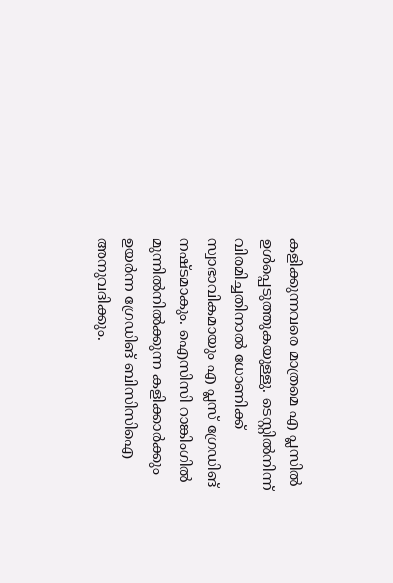കളിക്കുന്നവരെ മാത്രമെ എ പ്ലസിൽ ഉള്‍പ്പെടുത്തുകയുള്ളു. ടെസ്റ്റിൽനിന്ന് വിരമിച്ചതിനാൽ ധോണിക്ക് സ്വാഭാവികമായും എ പ്ലസ് ഗ്രേഡിങ് നഷ്‌ടമാകും. ഐസിസി റാങ്കിംഗിൽ മുന്നിൽനിൽക്കുന്ന കളിക്കാര്‍ക്കും ഉയര്‍ന്ന ഗ്രേഡിങ് ബിസിസിഐ അനുവദിക്കും.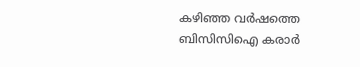കഴിഞ്ഞ വര്‍ഷത്തെ ബിസിസിഐ കരാര്‍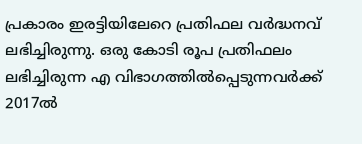പ്രകാരം ഇരട്ടിയിലേറെ പ്രതിഫല വര്‍ദ്ധനവ് ലഭിച്ചിരുന്നു. ഒരു കോടി രൂപ പ്രതിഫലം ലഭിച്ചിരുന്ന എ വിഭാഗത്തിൽപ്പെടുന്നവര്‍ക്ക് 2017ൽ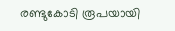രണ്ടുകോടി രൂപയായി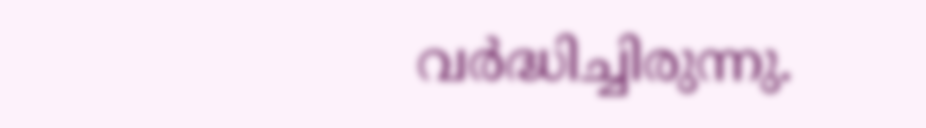വര്‍ദ്ധിച്ചിരുന്നു.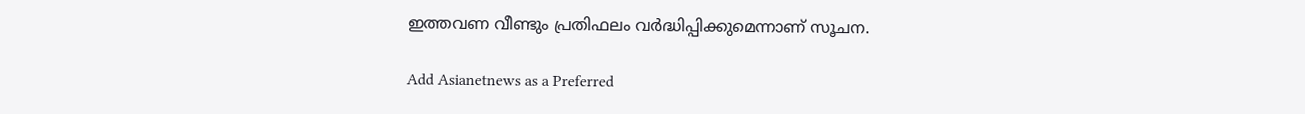ഇത്തവണ വീണ്ടും പ്രതിഫലം വര്‍ദ്ധിപ്പിക്കുമെന്നാണ് സൂചന.

Add Asianetnews as a Preferred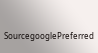SourcegooglePreferred